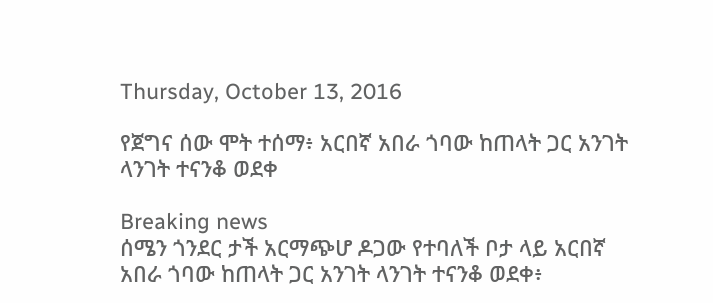Thursday, October 13, 2016

የጀግና ሰው ሞት ተሰማ፥ አርበኛ አበራ ጎባው ከጠላት ጋር አንገት ላንገት ተናንቆ ወደቀ

Breaking news
ሰሜን ጎንደር ታች አርማጭሆ ዶጋው የተባለች ቦታ ላይ አርበኛ አበራ ጎባው ከጠላት ጋር አንገት ላንገት ተናንቆ ወደቀ፥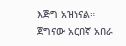እጅግ አዝነናል።
ጀግናው አርበኛ አበራ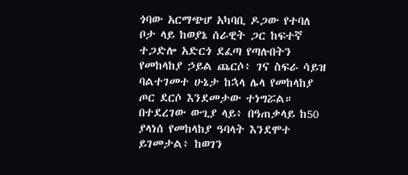ጎባው አርማጭሆ አካባቢ ዶጋው የተባለ ቦታ ላይ ከወያኔ ሰራዊት ጋር ከፍተኛ ተጋድሎ አድርጎ ደፈጣ የጣሉበትን የመከላከያ ኃይል ጨርሶ፥ ገና ስፍራ ሳይዝ ባልተገመተ ሁኔታ ከኋላ ሌላ የመከላከያ ጦር ደርሶ እንደመታው ተነግሯል። በተደረገው ውጊያ ላይ፥ በዓጠቃላይ ከ50 ያላነሰ የመከላከያ ዓባላት እንደሞተ ይገመታል፥ ከወገን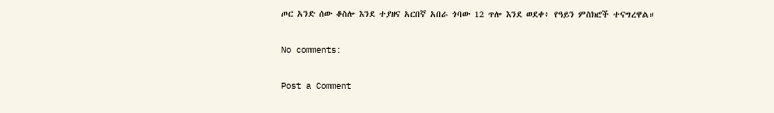ጦር አንድ ሰው ቆስሎ እንደ ተያዘና አርበኛ አበራ ጎባው 12 ጥሎ እንደ ወደቀ፥ የዓይን ምስክሮች ተናግረዋል።

No comments:

Post a Comment